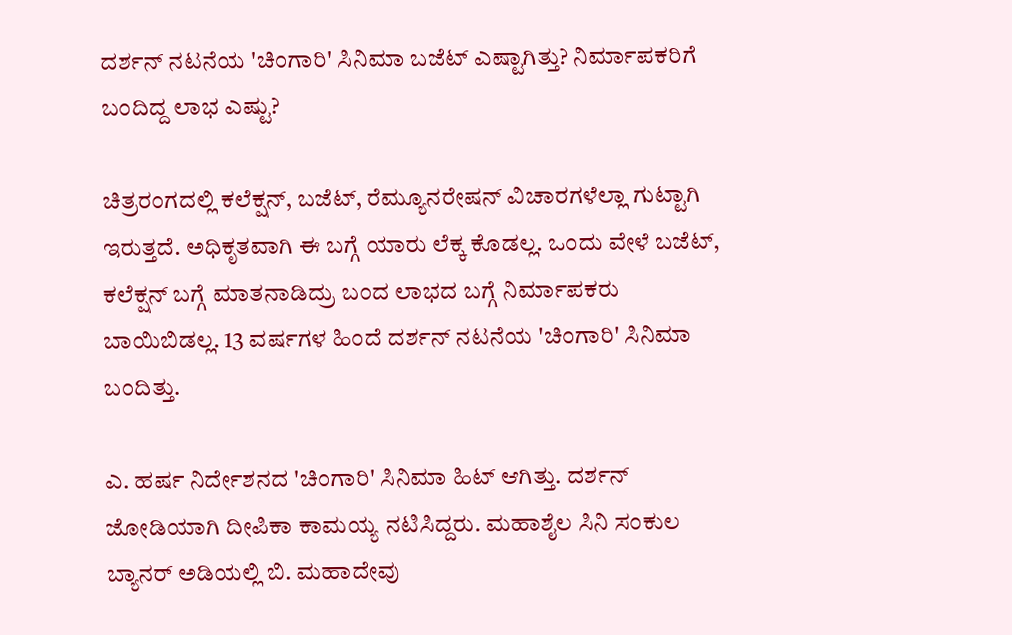ದರ್ಶನ್ ನಟನೆಯ 'ಚಿಂಗಾರಿ' ಸಿನಿಮಾ ಬಜೆಟ್ ಎಷ್ಟಾಗಿತ್ತು? ನಿರ್ಮಾಪಕರಿಗೆ ಬಂದಿದ್ದ ಲಾಭ ಎಷ್ಟು?

ಚಿತ್ರರಂಗದಲ್ಲಿ ಕಲೆಕ್ಷನ್, ಬಜೆಟ್, ರೆಮ್ಯೂನರೇಷನ್ ವಿಚಾರಗಳೆಲ್ಲಾ ಗುಟ್ಟಾಗಿ ಇರುತ್ತದೆ. ಅಧಿಕೃತವಾಗಿ ಈ ಬಗ್ಗೆ ಯಾರು ಲೆಕ್ಕ ಕೊಡಲ್ಲ. ಒಂದು ವೇಳೆ ಬಜೆಟ್, ಕಲೆಕ್ಷನ್ ಬಗ್ಗೆ ಮಾತನಾಡಿದ್ರು ಬಂದ ಲಾಭದ ಬಗ್ಗೆ ನಿರ್ಮಾಪಕರು ಬಾಯಿಬಿಡಲ್ಲ. 13 ವರ್ಷಗಳ ಹಿಂದೆ ದರ್ಶನ್ ನಟನೆಯ 'ಚಿಂಗಾರಿ' ಸಿನಿಮಾ ಬಂದಿತ್ತು.

ಎ. ಹರ್ಷ ನಿರ್ದೇಶನದ 'ಚಿಂಗಾರಿ' ಸಿನಿಮಾ ಹಿಟ್ ಆಗಿತ್ತು. ದರ್ಶನ್ ಜೋಡಿಯಾಗಿ ದೀಪಿಕಾ ಕಾಮಯ್ಯ ನಟಿಸಿದ್ದರು. ಮಹಾಶೈಲ ಸಿನಿ ಸಂಕುಲ ಬ್ಯಾನರ್ ಅಡಿಯಲ್ಲಿ ಬಿ. ಮಹಾದೇವು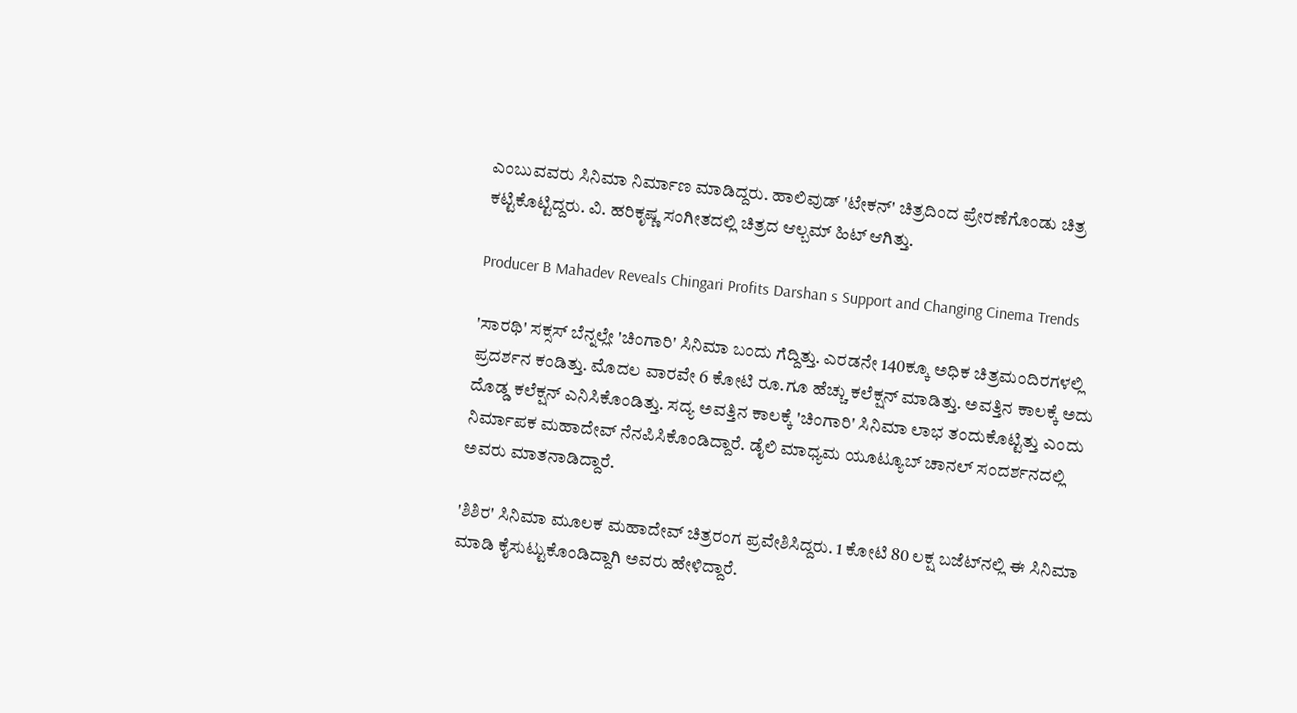ಎಂಬುವವರು ಸಿನಿಮಾ ನಿರ್ಮಾಣ ಮಾಡಿದ್ದರು. ಹಾಲಿವುಡ್ 'ಟೇಕನ್' ಚಿತ್ರದಿಂದ ಪ್ರೇರಣೆಗೊಂಡು ಚಿತ್ರ ಕಟ್ಟಿಕೊಟ್ಟಿದ್ದರು. ವಿ. ಹರಿಕೃಷ್ಣ ಸಂಗೀತದಲ್ಲಿ ಚಿತ್ರದ ಆಲ್ಬಮ್ ಹಿಟ್ ಆಗಿತ್ತು.

Producer B Mahadev Reveals Chingari Profits Darshan s Support and Changing Cinema Trends

'ಸಾರಥಿ' ಸಕ್ಸಸ್ ಬೆನ್ನಲ್ಲೇ 'ಚಿಂಗಾರಿ' ಸಿನಿಮಾ ಬಂದು ಗೆದ್ದಿತ್ತು. ಎರಡನೇ 140ಕ್ಕೂ ಅಧಿಕ ಚಿತ್ರಮಂದಿರಗಳಲ್ಲಿ ಪ್ರದರ್ಶನ ಕಂಡಿತ್ತು. ಮೊದಲ ವಾರವೇ 6 ಕೋಟಿ ರೂ.ಗೂ ಹೆಚ್ಚು ಕಲೆಕ್ಷನ್ ಮಾಡಿತ್ತು. ಅವತ್ತಿನ ಕಾಲಕ್ಕೆ ಅದು ದೊಡ್ಡ ಕಲೆಕ್ಷನ್ ಎನಿಸಿಕೊಂಡಿತ್ತು. ಸದ್ಯ ಅವತ್ತಿನ ಕಾಲಕ್ಕೆ 'ಚಿಂಗಾರಿ' ಸಿನಿಮಾ ಲಾಭ ತಂದುಕೊಟ್ಟಿತ್ತು ಎಂದು ನಿರ್ಮಾಪಕ ಮಹಾದೇವ್ ನೆನಪಿಸಿಕೊಂಡಿದ್ದಾರೆ. ಡೈಲಿ ಮಾಧ್ಯಮ ಯೂಟ್ಯೂಬ್ ಚಾನಲ್‌ ಸಂದರ್ಶನದಲ್ಲಿ ಅವರು ಮಾತನಾಡಿದ್ದಾರೆ.

'ಶಿಶಿರ' ಸಿನಿಮಾ ಮೂಲಕ ಮಹಾದೇವ್ ಚಿತ್ರರಂಗ ಪ್ರವೇಶಿಸಿದ್ದರು. 1 ಕೋಟಿ 80 ಲಕ್ಷ ಬಜೆಟ್‌ನಲ್ಲಿ ಈ ಸಿನಿಮಾ ಮಾಡಿ ಕೈಸುಟ್ಟುಕೊಂಡಿದ್ದಾಗಿ ಅವರು ಹೇಳಿದ್ದಾರೆ.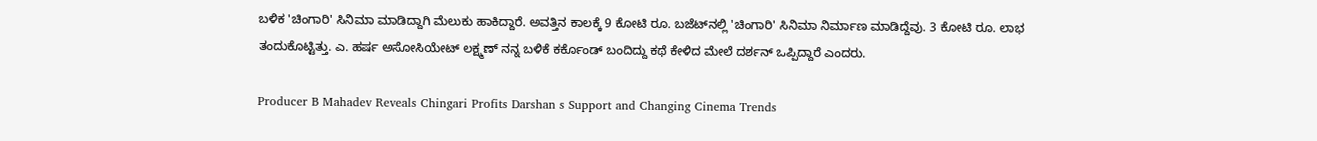ಬಳಿಕ 'ಚಿಂಗಾರಿ' ಸಿನಿಮಾ ಮಾಡಿದ್ದಾಗಿ ಮೆಲುಕು ಹಾಕಿದ್ದಾರೆ. ಅವತ್ತಿನ ಕಾಲಕ್ಕೆ 9 ಕೋಟಿ ರೂ. ಬಜೆಟ್‌ನಲ್ಲಿ 'ಚಿಂಗಾರಿ' ಸಿನಿಮಾ ನಿರ್ಮಾಣ ಮಾಡಿದ್ದೆವು. 3 ಕೋಟಿ ರೂ. ಲಾಭ ತಂದುಕೊಟ್ಟಿತ್ತು. ಎ. ಹರ್ಷ ಅಸೋಸಿಯೇಟ್ ಲಕ್ಷ್ಮಣ್ ನನ್ನ ಬಳಿಕೆ ಕರ್ಕೊಂಡ್ ಬಂದಿದ್ದು ಕಥೆ ಕೇಳಿದ ಮೇಲೆ ದರ್ಶನ್ ಒಪ್ಪಿದ್ದಾರೆ ಎಂದರು.

Producer B Mahadev Reveals Chingari Profits Darshan s Support and Changing Cinema Trends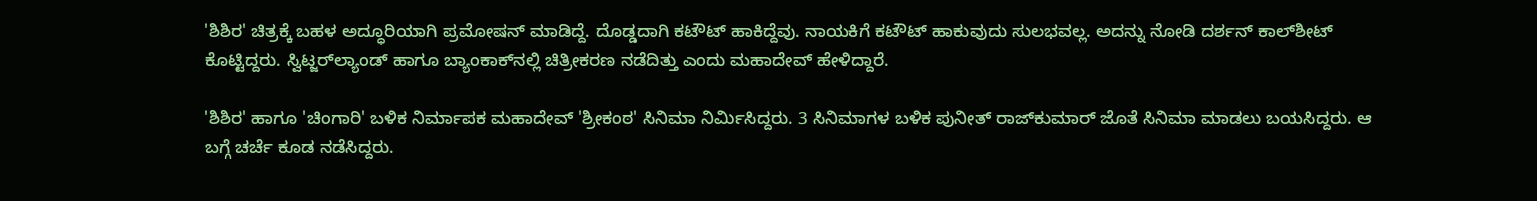'ಶಿಶಿರ' ಚಿತ್ರಕ್ಕೆ ಬಹಳ ಅದ್ಧೂರಿಯಾಗಿ ಪ್ರಮೋಷನ್ ಮಾಡಿದ್ದೆ. ದೊಡ್ಡದಾಗಿ ಕಟೌಟ್ ಹಾಕಿದ್ದೆವು. ನಾಯಕಿಗೆ ಕಟೌಟ್ ಹಾಕುವುದು ಸುಲಭವಲ್ಲ. ಅದನ್ನು ನೋಡಿ ದರ್ಶನ್ ಕಾಲ್‌ಶೀಟ್ ಕೊಟ್ಟಿದ್ದರು. ಸ್ವಿಟ್ಜರ್‌ಲ್ಯಾಂಡ್ ಹಾಗೂ ಬ್ಯಾಂಕಾಕ್‌ನಲ್ಲಿ ಚಿತ್ರೀಕರಣ ನಡೆದಿತ್ತು ಎಂದು ಮಹಾದೇವ್ ಹೇಳಿದ್ದಾರೆ.

'ಶಿಶಿರ' ಹಾಗೂ 'ಚಿಂಗಾರಿ' ಬಳಿಕ ನಿರ್ಮಾಪಕ ಮಹಾದೇವ್ 'ಶ್ರೀಕಂಠ' ಸಿನಿಮಾ ನಿರ್ಮಿಸಿದ್ದರು. 3 ಸಿನಿಮಾಗಳ ಬಳಿಕ ಪುನೀತ್ ರಾಜ್‌ಕುಮಾರ್ ಜೊತೆ ಸಿನಿಮಾ ಮಾಡಲು ಬಯಸಿದ್ದರು. ಆ ಬಗ್ಗೆ ಚರ್ಚೆ ಕೂಡ ನಡೆಸಿದ್ದರು.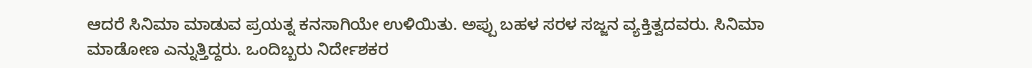ಆದರೆ ಸಿನಿಮಾ ಮಾಡುವ ಪ್ರಯತ್ನ ಕನಸಾಗಿಯೇ ಉಳಿಯಿತು. ಅಪ್ಪು ಬಹಳ ಸರಳ ಸಜ್ಜನ ವ್ಯಕ್ತಿತ್ವದವರು. ಸಿನಿಮಾ ಮಾಡೋಣ ಎನ್ನುತ್ತಿದ್ದರು. ಒಂದಿಬ್ಬರು ನಿರ್ದೇಶಕರ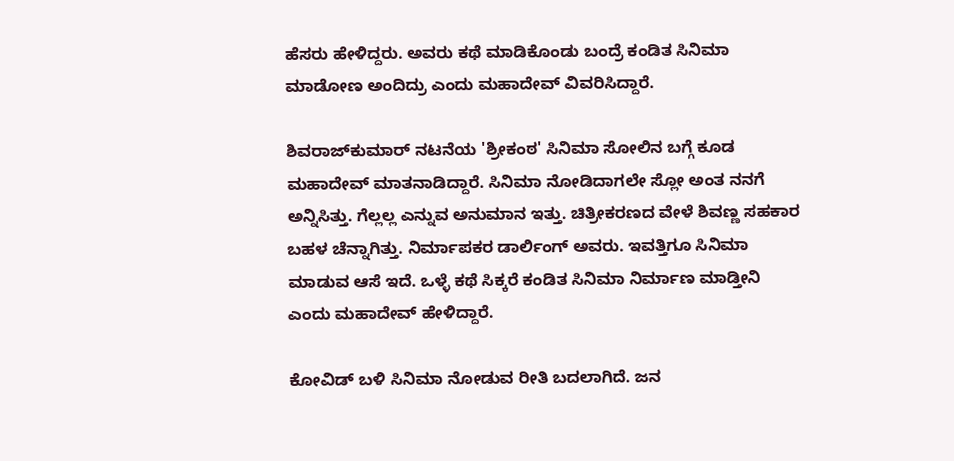ಹೆಸರು ಹೇಳಿದ್ದರು. ಅವರು ಕಥೆ ಮಾಡಿಕೊಂಡು ಬಂದ್ರೆ ಕಂಡಿತ ಸಿನಿಮಾ ಮಾಡೋಣ ಅಂದಿದ್ರು ಎಂದು ಮಹಾದೇವ್ ವಿವರಿಸಿದ್ದಾರೆ.

ಶಿವರಾಜ್‌ಕುಮಾರ್ ನಟನೆಯ 'ಶ್ರೀಕಂಠ' ಸಿನಿಮಾ ಸೋಲಿನ ಬಗ್ಗೆ ಕೂಡ ಮಹಾದೇವ್ ಮಾತನಾಡಿದ್ದಾರೆ. ಸಿನಿಮಾ ನೋಡಿದಾಗಲೇ ಸ್ಲೋ ಅಂತ ನನಗೆ ಅನ್ನಿಸಿತ್ತು. ಗೆಲ್ಲಲ್ಲ ಎನ್ನುವ ಅನುಮಾನ ಇತ್ತು. ಚಿತ್ರೀಕರಣದ ವೇಳೆ ಶಿವಣ್ಣ ಸಹಕಾರ ಬಹಳ ಚೆನ್ನಾಗಿತ್ತು. ನಿರ್ಮಾಪಕರ ಡಾರ್ಲಿಂಗ್ ಅವರು. ಇವತ್ತಿಗೂ ಸಿನಿಮಾ ಮಾಡುವ ಆಸೆ ಇದೆ. ಒಳ್ಳೆ ಕಥೆ ಸಿಕ್ಕರೆ ಕಂಡಿತ ಸಿನಿಮಾ ನಿರ್ಮಾಣ ಮಾಡ್ತೀನಿ ಎಂದು ಮಹಾದೇವ್ ಹೇಳಿದ್ದಾರೆ.

ಕೋವಿಡ್ ಬಳಿ ಸಿನಿಮಾ ನೋಡುವ ರೀತಿ ಬದಲಾಗಿದೆ. ಜನ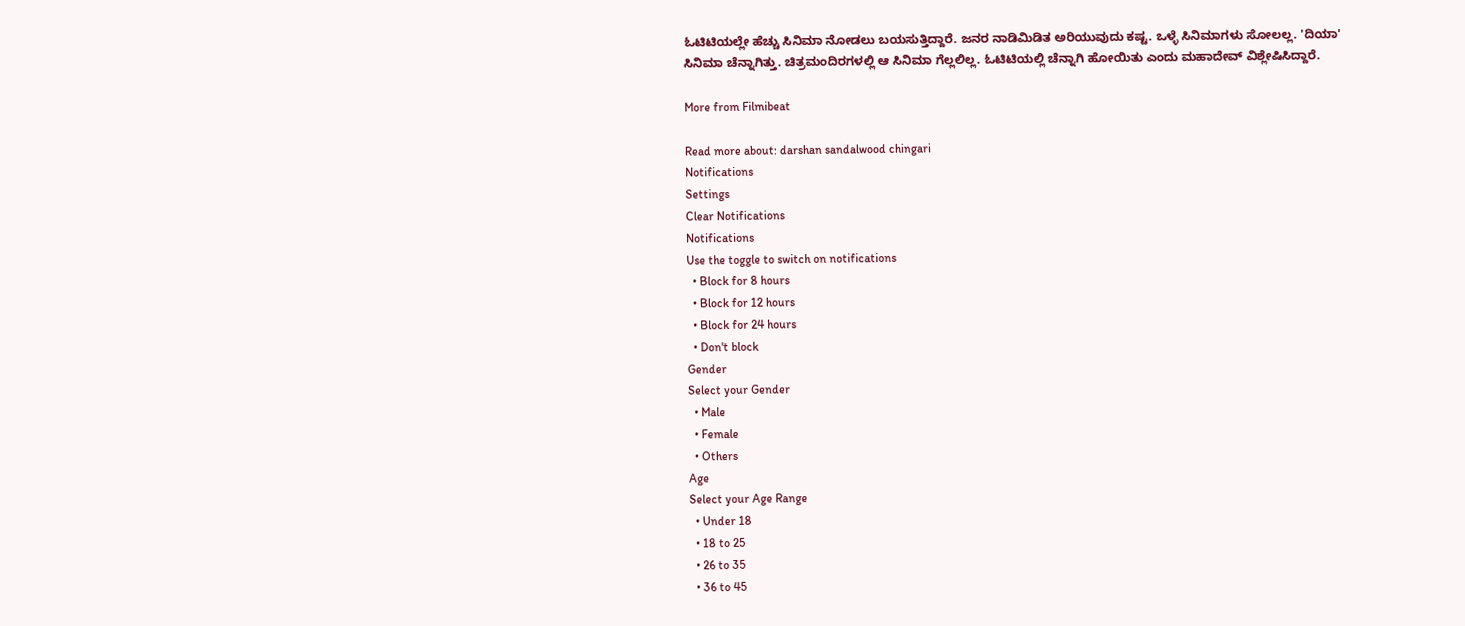ಓಟಿಟಿಯಲ್ಲೇ ಹೆಚ್ಚು ಸಿನಿಮಾ ನೋಡಲು ಬಯಸುತ್ತಿದ್ದಾರೆ. ಜನರ ನಾಡಿಮಿಡಿತ ಅರಿಯುವುದು ಕಷ್ಟ. ಒಳ್ಳೆ ಸಿನಿಮಾಗಳು ಸೋಲಲ್ಲ. 'ದಿಯಾ' ಸಿನಿಮಾ ಚೆನ್ನಾಗಿತ್ತು. ಚಿತ್ರಮಂದಿರಗಳಲ್ಲಿ ಆ ಸಿನಿಮಾ ಗೆಲ್ಲಲಿಲ್ಲ. ಓಟಿಟಿಯಲ್ಲಿ ಚೆನ್ನಾಗಿ ಹೋಯಿತು ಎಂದು ಮಹಾದೇವ್ ವಿಶ್ಲೇಷಿಸಿದ್ದಾರೆ.

More from Filmibeat

Read more about: darshan sandalwood chingari
Notifications
Settings
Clear Notifications
Notifications
Use the toggle to switch on notifications
  • Block for 8 hours
  • Block for 12 hours
  • Block for 24 hours
  • Don't block
Gender
Select your Gender
  • Male
  • Female
  • Others
Age
Select your Age Range
  • Under 18
  • 18 to 25
  • 26 to 35
  • 36 to 45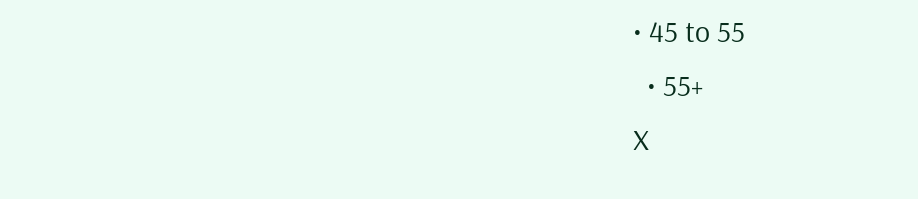• 45 to 55
  • 55+
X